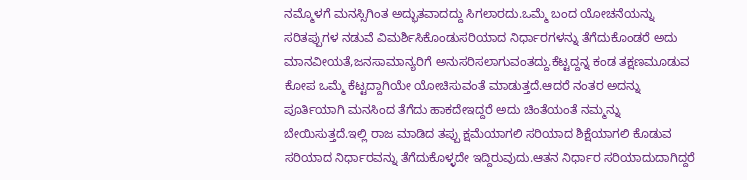ನಮ್ಮೊಳಗೆ ಮನಸ್ಸಿಗಿಂತ ಅದ್ಭುತವಾದದ್ದು ಸಿಗಲಾರದು.ಒಮ್ಮೆ ಬಂದ ಯೋಚನೆಯನ್ನು ಸರಿತಪ್ಪುಗಳ ನಡುವೆ ವಿಮರ್ಶಿಸಿಕೊಂಡುಸರಿಯಾದ ನಿರ್ಧಾರಗಳನ್ನು ತೆಗೆದುಕೊಂಡರೆ ಅದು ಮಾನವೀಯತೆ,ಜನಸಾಮಾನ್ಯರಿಗೆ ಅನುಸರಿಸಲಾಗುವಂತದ್ದು.ಕೆಟ್ಟದ್ದನ್ನ ಕಂಡ ತಕ್ಷಣಮೂಡುವ ಕೋಪ ಒಮ್ಮೆ ಕೆಟ್ಟದ್ದಾಗಿಯೇ ಯೋಚಿಸುವಂತೆ ಮಾಡುತ್ತದೆ.ಆದರೆ ನಂತರ ಅದನ್ನು ಪೂರ್ತಿಯಾಗಿ ಮನಸಿಂದ ತೆಗೆದು ಹಾಕದೇಇದ್ದರೆ ಅದು ಚಿಂತೆಯಂತೆ ನಮ್ಮನ್ನು ಬೇಯಿಸುತ್ತದೆ.ಇಲ್ಲಿ ರಾಜ ಮಾಡಿದ ತಪ್ಪು ಕ್ಷಮೆಯಾಗಲಿ ಸರಿಯಾದ ಶಿಕ್ಷೆಯಾಗಲಿ ಕೊಡುವ ಸರಿಯಾದ ನಿರ್ಧಾರವನ್ನು ತೆಗೆದುಕೊಳ್ಳದೇ ಇದ್ದಿರುವುದು.ಆತನ ನಿರ್ಧಾರ ಸರಿಯಾದುದಾಗಿದ್ದರೆ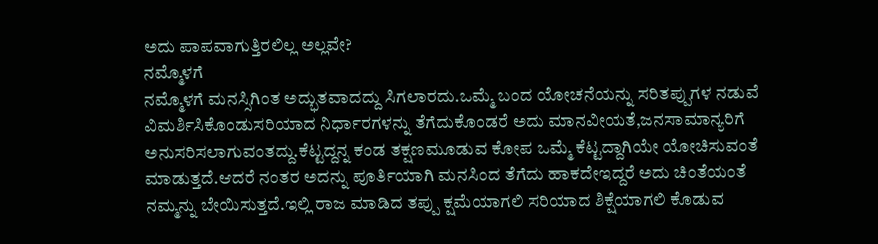ಅದು ಪಾಪವಾಗುತ್ತಿರಲಿಲ್ಲ ಅಲ್ಲವೇ?
ನಮ್ಮೊಳಗೆ
ನಮ್ಮೊಳಗೆ ಮನಸ್ಸಿಗಿಂತ ಅದ್ಭುತವಾದದ್ದು ಸಿಗಲಾರದು.ಒಮ್ಮೆ ಬಂದ ಯೋಚನೆಯನ್ನು ಸರಿತಪ್ಪುಗಳ ನಡುವೆ ವಿಮರ್ಶಿಸಿಕೊಂಡುಸರಿಯಾದ ನಿರ್ಧಾರಗಳನ್ನು ತೆಗೆದುಕೊಂಡರೆ ಅದು ಮಾನವೀಯತೆ,ಜನಸಾಮಾನ್ಯರಿಗೆ ಅನುಸರಿಸಲಾಗುವಂತದ್ದು.ಕೆಟ್ಟದ್ದನ್ನ ಕಂಡ ತಕ್ಷಣಮೂಡುವ ಕೋಪ ಒಮ್ಮೆ ಕೆಟ್ಟದ್ದಾಗಿಯೇ ಯೋಚಿಸುವಂತೆ ಮಾಡುತ್ತದೆ.ಆದರೆ ನಂತರ ಅದನ್ನು ಪೂರ್ತಿಯಾಗಿ ಮನಸಿಂದ ತೆಗೆದು ಹಾಕದೇಇದ್ದರೆ ಅದು ಚಿಂತೆಯಂತೆ ನಮ್ಮನ್ನು ಬೇಯಿಸುತ್ತದೆ.ಇಲ್ಲಿ ರಾಜ ಮಾಡಿದ ತಪ್ಪು ಕ್ಷಮೆಯಾಗಲಿ ಸರಿಯಾದ ಶಿಕ್ಷೆಯಾಗಲಿ ಕೊಡುವ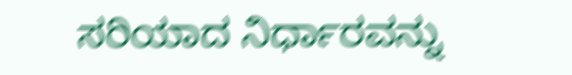ಸರಿಯಾದ ನಿರ್ಧಾರವನ್ನು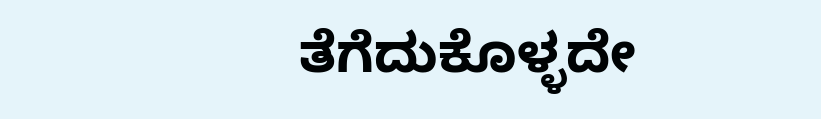ತೆಗೆದುಕೊಳ್ಳದೇ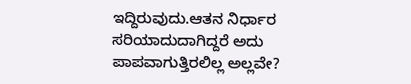ಇದ್ದಿರುವುದು.ಆತನ ನಿರ್ಧಾರ ಸರಿಯಾದುದಾಗಿದ್ದರೆ ಅದು ಪಾಪವಾಗುತ್ತಿರಲಿಲ್ಲ ಅಲ್ಲವೇ?